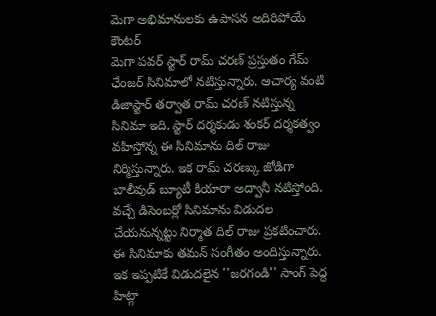మెగా అభిమానులకు ఉపాసన అదిరిపోయే కౌంటర్
మెగా పవర్ స్టార్ రామ్ చరణ్ ప్రస్తుతం గేమ్ ఛేంజర్ సినిమాలో నటిస్తున్నారు. ఆచార్య వంటి డిజాస్టార్ తర్వాత రామ్ చరణ్ నటిస్తున్న సినిమా ఇది. స్టార్ దర్శకుడు శంకర్ దర్శకత్వం వహిస్తోన్న ఈ సినిమాను దిల్ రాజు నిర్మిస్తున్నారు. ఇక రామ్ చరణ్కు జోడిగా బాలీవుడ్ బ్యూటీ కియారా అద్వానీ నటిస్తోంది. వచ్చే డిసెంబర్లో సినిమాను విడుదల చేయనున్నట్టు నిర్మాత దిల్ రాజు ప్రకటించారు. ఈ సినిమాకు తమన్ సంగీతం అందిస్తున్నారు. ఇక ఇప్పటికే విడుదలైన ''జరగండి'' సాంగ్ పెద్ద హిట్గా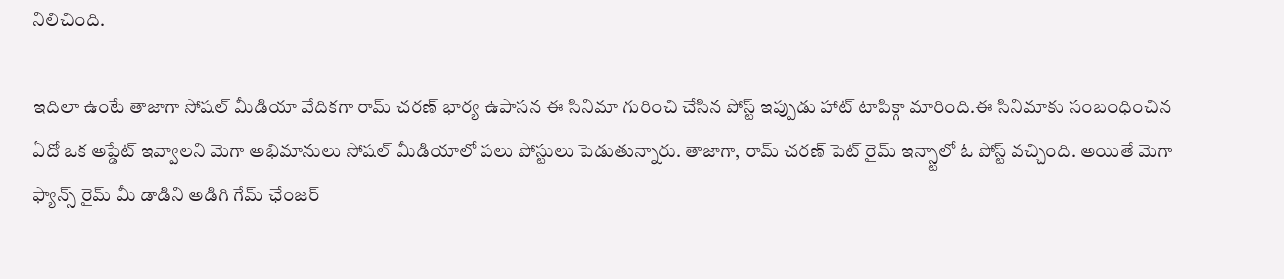నిలిచింది.

ఇదిలా ఉంటే తాజాగా సోషల్ మీడియా వేదికగా రామ్ చరణ్ భార్య ఉపాసన ఈ సినిమా గురించి చేసిన పోస్ట్ ఇప్పుడు హాట్ టాపిక్గా మారింది.ఈ సినిమాకు సంబంధించిన ఏదో ఒక అప్డేట్ ఇవ్వాలని మెగా అభిమానులు సోషల్ మీడియాలో పలు పోస్టులు పెడుతున్నారు. తాజాగా, రామ్ చరణ్ పెట్ రైమ్ ఇన్స్టాలో ఓ పోస్ట్ వచ్చింది. అయితే మెగా ఫ్యాన్స్ రైమ్ మీ డాడిని అడిగి గేమ్ ఛేంజర్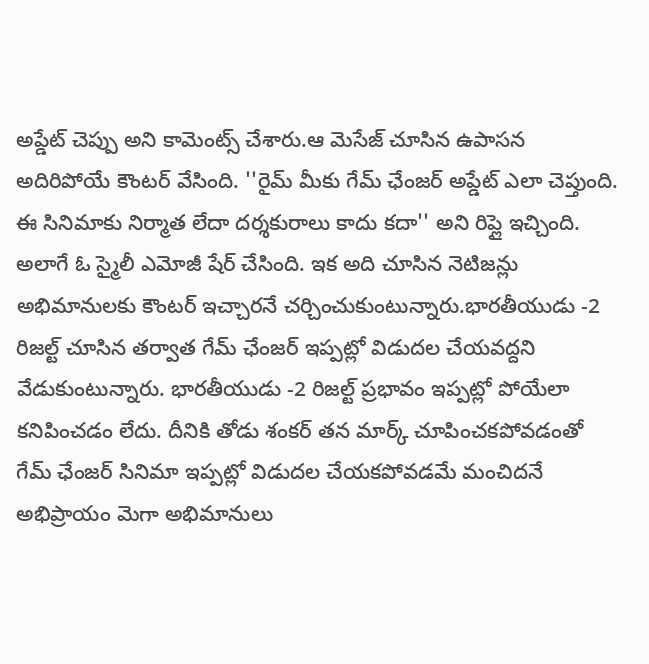అప్డేట్ చెప్పు అని కామెంట్స్ చేశారు.ఆ మెసేజ్ చూసిన ఉపాసన అదిరిపోయే కౌంటర్ వేసింది. ''రైమ్ మీకు గేమ్ ఛేంజర్ అప్డేట్ ఎలా చెప్తుంది.
ఈ సినిమాకు నిర్మాత లేదా దర్శకురాలు కాదు కదా'' అని రిప్లై ఇచ్చింది. అలాగే ఓ స్మైలీ ఎమోజీ షేర్ చేసింది. ఇక అది చూసిన నెటిజన్లు అభిమానులకు కౌంటర్ ఇచ్చారనే చర్చించుకుంటున్నారు.భారతీయుడు -2 రిజల్ట్ చూసిన తర్వాత గేమ్ ఛేంజర్ ఇప్పట్లో విడుదల చేయవద్దని వేడుకుంటున్నారు. భారతీయుడు -2 రిజల్ట్ ప్రభావం ఇప్పట్లో పోయేలా కనిపించడం లేదు. దీనికి తోడు శంకర్ తన మార్క్ చూపించకపోవడంతో గేమ్ ఛేంజర్ సినిమా ఇప్పట్లో విడుదల చేయకపోవడమే మంచిదనే అభిప్రాయం మెగా అభిమానులు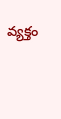వ్యక్తం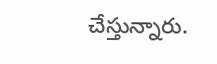చేస్తున్నారు.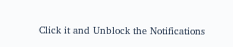Click it and Unblock the Notifications